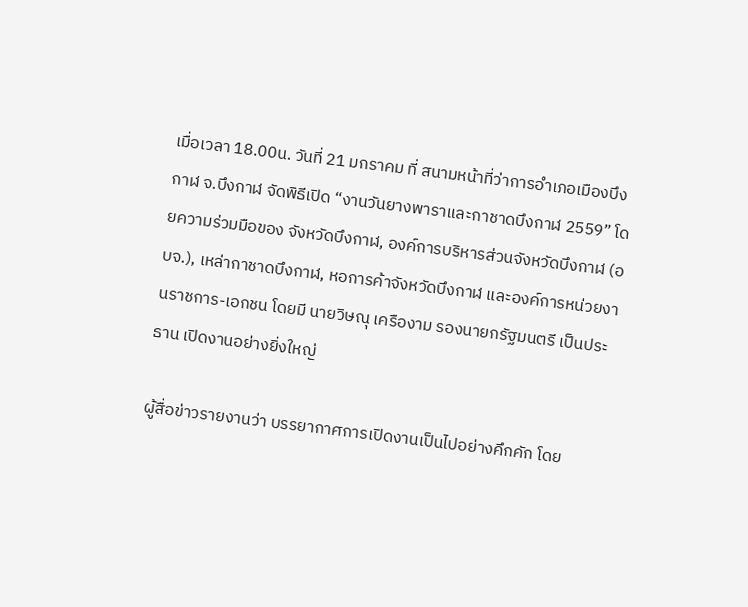เมื่อเวลา 18.00น. วันที่ 21 มกราคม ที่ สนามหน้าที่ว่าการอำเภอเมืองบึงกาฬ จ.บึงกาฬ จัดพิธีเปิด “งานวันยางพาราและกาชาดบึงกาฬ 2559” โดยความร่วมมือของ จังหวัดบึงกาฬ, องค์การบริหารส่วนจังหวัดบึงกาฬ (อบจ.), เหล่ากาชาดบึงกาฬ, หอการค้าจังหวัดบึงกาฬ และองค์การหน่วยงานราชการ-เอกชน โดยมี นายวิษณุ เครืองาม รองนายกรัฐมนตรี เป็นประธาน เปิดงานอย่างยิ่งใหญ่

ผู้สื่อข่าวรายงานว่า บรรยากาศการเปิดงานเป็นไปอย่างคึกคัก โดย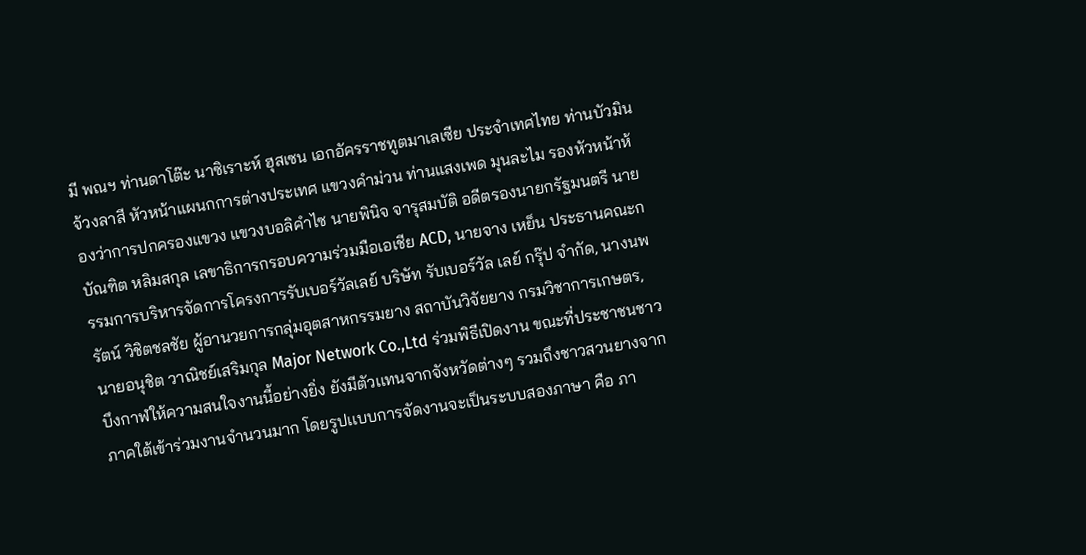มี พณฯ ท่านดาโต๊ะ นาซิเราะห์ ฮุสเซน เอกอัครราชทูตมาเลเซีย ประจำเทศไทย ท่านบัวมิน จ้วงลาสี หัวหน้าแผนกการต่างประเทศ แขวงคำม่วน ท่านแสงเพด มุนละไม รองหัวหน้าห้องว่าการปกครองแขวง แขวงบอลิคำไซ นายพินิจ จารุสมบัติ อดีตรองนายกรัฐมนตรี นายบัณฑิต หลิมสกุล เลขาธิการกรอบความร่วมมือเอเชีย ACD, นายจาง เหย็น ประธานคณะกรรมการบริหารจัดการโครงการรับเบอร์วัลเลย์ บริษัท รับเบอร์วัล เลย์ กรุ๊ป จำกัด, นางนพรัตน์ วิชิตชลชัย ผู้อานวยการกลุ่มอุตสาหกรรมยาง สถาบันวิจัยยาง กรมวิชาการเกษตร, นายอนุชิต วาณิชย์เสริมกุล Major Network Co.,Ltd ร่วมพิธีเปิดงาน ขณะที่ประชาชนชาวบึงกาฬให้ความสนใจงานนี้อย่างยิ่ง ยังมีตัวเเทนจากจังหวัดต่างๆ รวมถึงชาวสวนยางจากภาคใต้เข้าร่วมงานจำนวนมาก โดยรูปเเบบการจัดงานจะเป็นระบบสองภาษา คือ ภา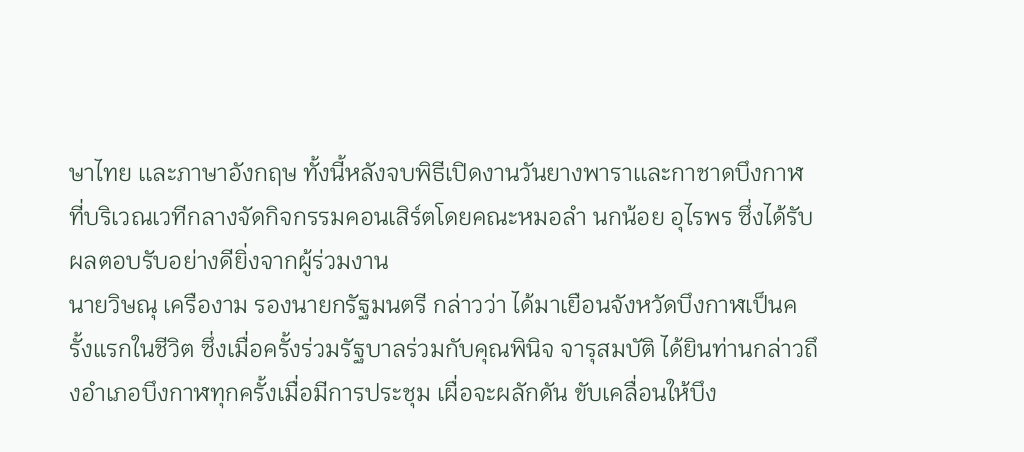ษาไทย เเละภาษาอังกฤษ ทั้งนี้หลังจบพิธีเปิดงานวันยางพาราเเละกาชาดบึงกาฬ ที่บริเวณเวทีกลางจัดกิจกรรมคอนเสิร์ตโดยคณะหมอลำ นกน้อย อุไรพร ซึ่งได้รับผลตอบรับอย่างดียิ่งจากผู้ร่วมงาน
นายวิษณุ เครืองาม รองนายกรัฐมนตรี กล่าวว่า ได้มาเยือนจังหวัดบึงกาฬเป็นครั้งแรกในชีวิต ซึ่งเมื่อครั้งร่วมรัฐบาลร่วมกับคุณพินิจ จารุสมบัติ ได้ยินท่านกล่าวถึงอำเภอบึงกาฬทุกครั้งเมื่อมีการประชุม เผื่อจะผลักดัน ขับเคลื่อนให้บึง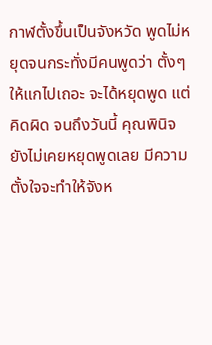กาฬตั้งขึ้นเป็นจังหวัด พูดไม่หยุดจนกระทั่งมีคนพูดว่า ตั้งๆให้แกไปเถอะ จะได้หยุดพูด แต่คิดผิด จนถึงวันนี้ คุณพินิจยังไม่เคยหยุดพูดเลย มีความตั้งใจจะทำให้จังห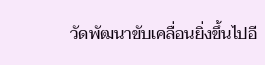วัดพัฒนาขับเคลื่อนยิ่งขึ้นไปอี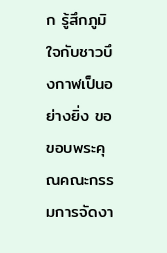ก รู้สึกภูมิใจกับชาวบึงกาฬเป็นอย่างยิ่ง ขอขอบพระคุณคณะกรรมการจัดงา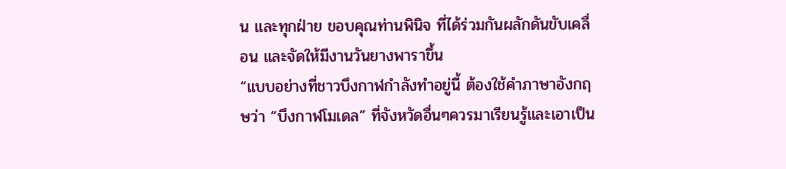น และทุกฝ่าย ขอบคุณท่านพินิจ ที่ได้ร่วมกันผลักดันขับเคลื่อน และจัดให้มีงานวันยางพาราขึ้น
“แบบอย่างที่ชาวบึงกาฬกำลังทำอยู่นี้ ต้องใช้คำภาษาอังกฤษว่า “บึงกาฬโมเดล” ที่จังหวัดอื่นๆควรมาเรียนรู้และเอาเป็น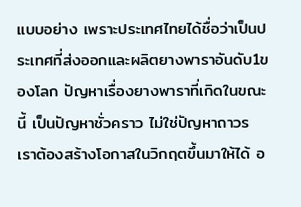แบบอย่าง เพราะประเทศไทยได้ชื่อว่าเป็นประเทศที่ส่งออกและผลิตยางพาราอันดับ1ของโลก ปัญหาเรื่องยางพาราที่เกิดในขณะนี้ เป็นปัญหาชั่วคราว ไม่ใช่ปัญหาถาวร เราต้องสร้างโอกาสในวิกฤตขึ้นมาให้ได้ อ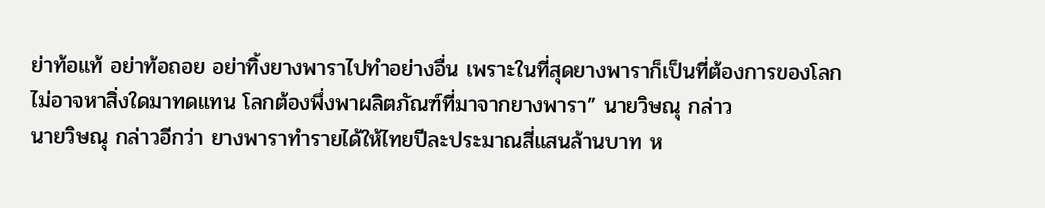ย่าท้อแท้ อย่าท้อถอย อย่าทิ้งยางพาราไปทำอย่างอื่น เพราะในที่สุดยางพาราก็เป็นที่ต้องการของโลก ไม่อาจหาสิ่งใดมาทดแทน โลกต้องพึ่งพาผลิตภัณฑ์ที่มาจากยางพารา” นายวิษณุ กล่าว
นายวิษณุ กล่าวอีกว่า ยางพาราทำรายได้ให้ไทยปีละประมาณสี่แสนล้านบาท ห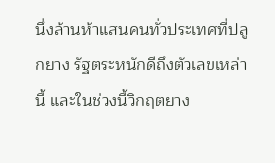นึ่งล้านห้าแสนคนทั่วประเทศที่ปลูกยาง รัฐตระหนักดีถึงตัวเลขเหล่านี้ และในช่วงนี้วิกฤตยาง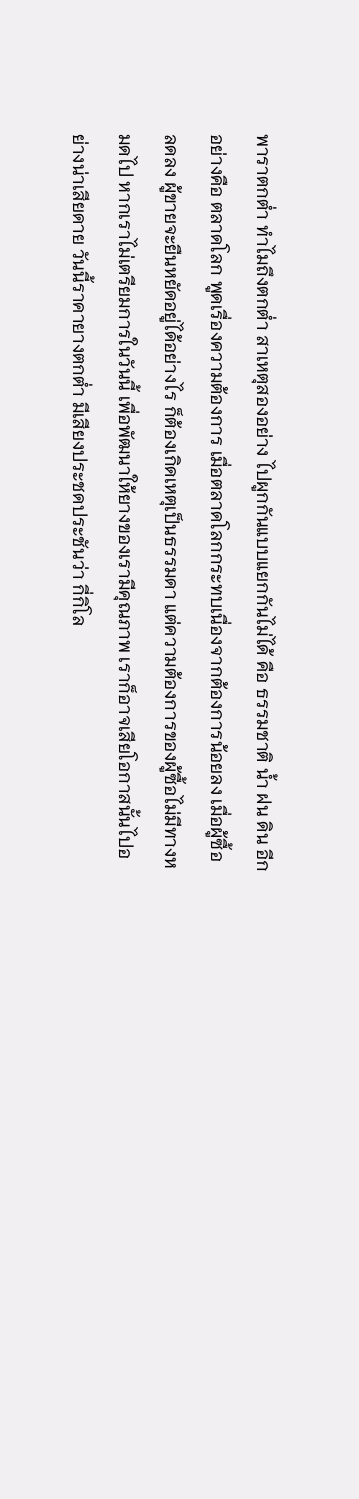พาราตกต่ำ ทำไมถึงตกต่ำ สาเหตุสองอย่าง ไปผูกกันแบบแยกกันไม่ได้ คือ ธรรมชาติ น้ำ ฝน ดิน อีกอย่างคือ ตลาดโลก พูดเรื่องความต้องการ เมื่อตลาดโลกกระทบเนื่องจากต้องการน้อยลง เมื่อผู้ซื้อลดลง ผู้ขายจะยืนหยัดอยู่ได้อย่างไร ก็ต้องเกิดเหตุเป็นธรรมดา แต่ความต้องการของผู้ซื้อไม่มีทางหมดไป หากเราไม่เตรียมการในวันนี้ เพื่อพัฒนาให้ยางของเรามีคุณภาพ เราก็อาจเสียโอกาสนั้นไปอย่างน่าเสียดาย วันนี้ราคายางตกต่ำ มีเสียงประชดประชันว่า กี่กิโล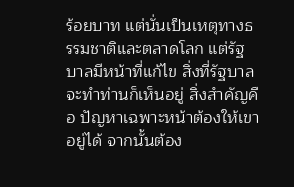ร้อยบาท แต่นั่นเป็นเหตุทางธรรมชาติและตลาดโลก แต่รัฐบาลมีหน้าที่แก้ไข สิ่งที่รัฐบาลจะทำท่านก็เห็นอยู่ สิ่งสำคัญคือ ปัญหาเฉพาะหน้าต้องให้เขาอยู่ได้ จากนั้นต้อง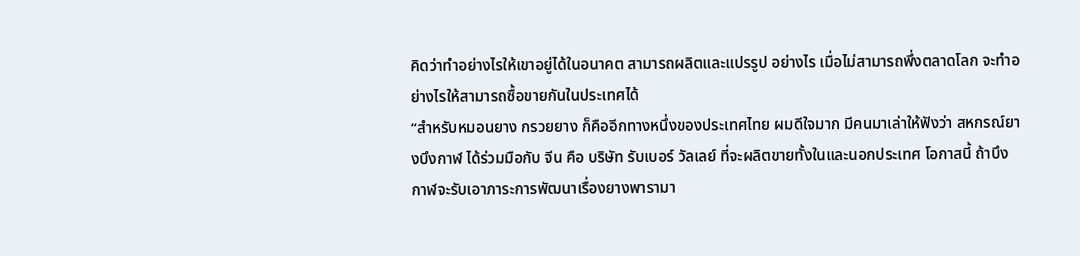คิดว่าทำอย่างไรให้เขาอยู่ได้ในอนาคต สามารถผลิตและแปรรูป อย่างไร เมื่อไม่สามารถพึ่งตลาดโลก จะทำอย่างไรให้สามารถซื้อขายกันในประเทศได้
“สำหรับหมอนยาง กรวยยาง ก็คืออีกทางหนึ่งของประเทศไทย ผมดีใจมาก มีคนมาเล่าให้ฟังว่า สหกรณ์ยางบึงกาฬ ได้ร่วมมือกับ จีน คือ บริษัท รับเบอร์ วัลเลย์ ที่จะผลิตขายทั้งในและนอกประเทศ โอกาสนี้ ถ้าบึงกาฬจะรับเอาภาระการพัฒนาเรื่องยางพารามา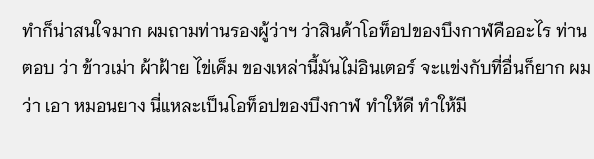ทำก็น่าสนใจมาก ผมถามท่านรองผู้ว่าฯ ว่าสินค้าโอท็อปของบึงกาฬคืออะไร ท่านตอบ ว่า ข้าวเม่า ผ้าฝ้าย ไข่เค็ม ของเหล่านี้มันไม่อินเตอร์ จะเเข่งกับที่อื่นก็ยาก ผมว่า เอา หมอนยาง นี่แหละเป็นโอท็อปของบึงกาฬ ทำให้ดี ทำให้มี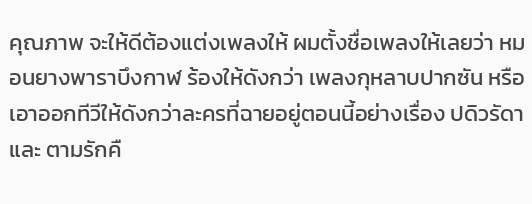คุณภาพ จะให้ดีต้องแต่งเพลงให้ ผมตั้งชื่อเพลงให้เลยว่า หมอนยางพาราบึงกาฬ ร้องให้ดังกว่า เพลงกุหลาบปากซัน หรือเอาออกทีวีให้ดังกว่าละครที่ฉายอยู่ตอนนี้อย่างเรื่อง ปดิวรัดา และ ตามรักคื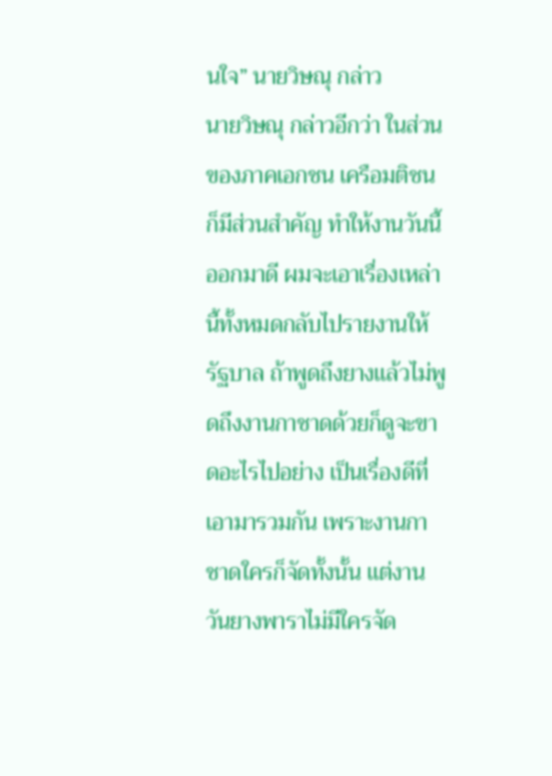นใจ” นายวิษณุ กล่าว
นายวิษณุ กล่าวอีกว่า ในส่วนของภาคเอกชน เครือมติชนก็มีส่วนสำคัญ ทำให้งานวันนี้ออกมาดี ผมจะเอาเรื่องเหล่านี้ทั้งหมดกลับไปรายงานให้รัฐบาล ถ้าพูดถึงยางเเล้วไม่พูดถึงงานกาชาดด้วยก็ดูจะขาดอะไรไปอย่าง เป็นเรื่องดีที่เอามารวมกัน เพราะงานกาชาดใครก็จัดทั้งนั้น เเต่งานวันยางพาราไม่มีใครจัด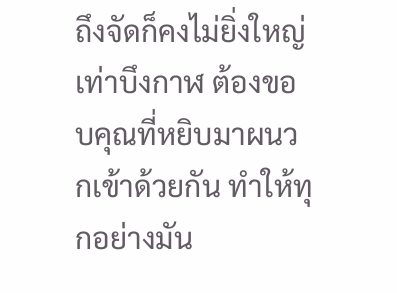ถึงจัดก็คงไม่ยิ่งใหญ่เท่าบึงกาฬ ต้องขอบคุณที่หยิบมาผนวกเข้าด้วยกัน ทำให้ทุกอย่างมัน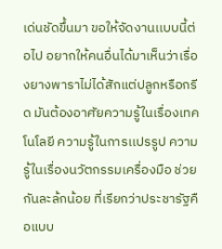เด่นชัดขึ้นมา ขอให้จัดงานเเบบนี้ต่อไป อยากให้คนอื่นได้มาเห็นว่าเรื่องยางพาราไม่ได้สักแต่ปลูกหรือกรีด มันต้องอาศัยความรู้ในเรื่องเทคโนโลยี ความรู้ในการเเปรรูป ความรู้ในเรื่องนวัตกรรมเครื่องมือ ช่วยกันละล้กน้อย ที่เรียกว่าประชารัฐคือแบบ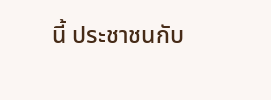นี้ ประชาชนกับ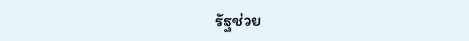รัฐช่วย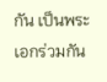กัน เป็นพระเอกร่วมกัน